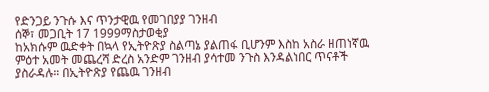የድንጋይ ንጉሱ እና ጥንታዊዉ የመገበያያ ገንዘብ
ሰኞ፣ መጋቢት 17 1999ማስታወቂያ
ከአክሱም ዉድቀት በኳላ የኢትዮጽያ ስልጣኔ ያልጠፋ ቢሆንም እስከ አስራ ዘጠነኛዉ ምዕተ አመት መጨረሻ ድረስ አንድም ገንዘብ ያሳተመ ንጉስ እንዳልነበር ጥናቶች ያስራዳሉ። በኢትዮጽያ የጨዉ ገንዘብ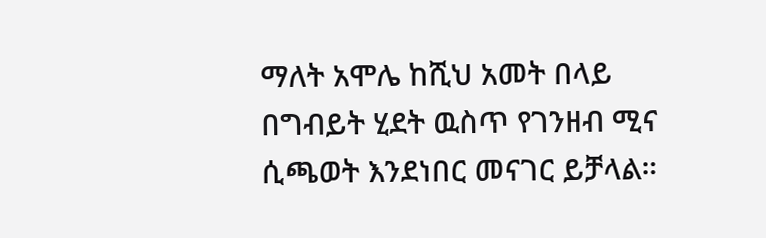ማለት አሞሌ ከሺህ አመት በላይ በግብይት ሂደት ዉስጥ የገንዘብ ሚና ሲጫወት እንደነበር መናገር ይቻላል።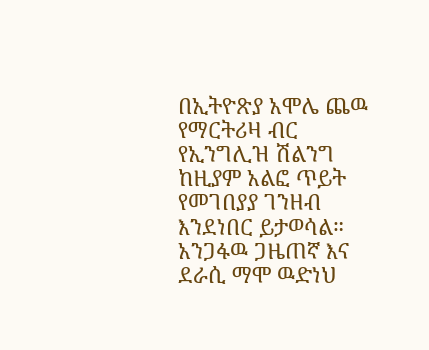በኢትዮጽያ አሞሌ ጨዉ የማርትሪዛ ብር የኢንግሊዝ ሽልንግ ከዚያም አልፎ ጥይት የመገበያያ ገንዘብ እንደነበር ይታወሳል። አንጋፋዉ ጋዜጠኛ እና ደራሲ ማሞ ዉድነህ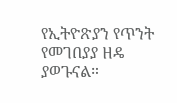የኢትዮጽያን የጥንት የመገበያያ ዘዴ ያወጉናል።